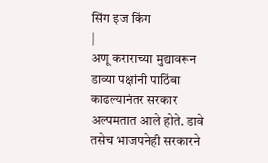सिंग इज किंग
|
अणू कराराच्या मुद्यावरून डाव्या पक्षांनी पाठिंबा काढल्यानंतर सरकार अल्पमतात आले होते. डावे तसेच भाजपनेही सरकारने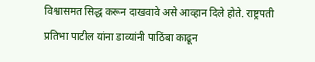विश्वासमत सिद्ध करून दाखवावे असे आव्हान दिले होते. राष्ट्रपती प्रतिभा पाटील यांना डाव्यांनी पाठिंबा काढून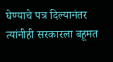घेण्याचे पत्र दिल्यानंतर त्यांनीही सरकारला बहूमत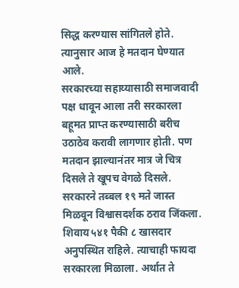सिद्ध करण्यास सांगितले होते. त्यानुसार आज हे मतदान घेण्यात आले.
सरकारच्या सहाय्यासाठी समाजवादी पक्ष धावून आला तरी सरकारला बहूमत प्राप्त करण्यासाठी बरीच उठाठेव करावी लागणार होती. पण मतदान झाल्यानंतर मात्र जे चित्र दिसले ते खूपच वेगळे दिसले. सरकारने तब्बल १९ मते जास्त मिळवून विश्वासदर्शक ठराव जिंकला. शिवाय ५४१ पैकी ८ खासदार अनुपस्थित राहिले. त्याचाही फायदा सरकारला मिळाला. अर्थात ते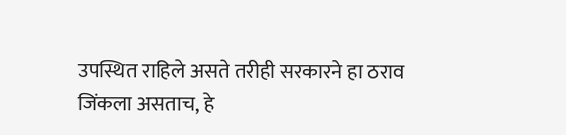उपस्थित राहिले असते तरीही सरकारने हा ठराव जिंकला असताच, हे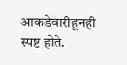आकडेवारीहूनही स्पष्ट होते.